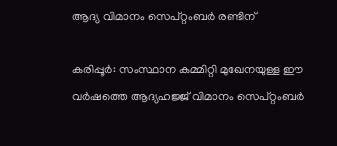ആദ്യ വിമാനം സെപ്റ്റംബര്‍ രണ്ടിന്

കരിപ്പൂര്‍: സംസ്ഥാന കമ്മിറ്റി മുഖേനയുള്ള ഈ വര്‍ഷത്തെ ആദ്യഹജ്ജ് വിമാനം സെപ്റ്റംബര്‍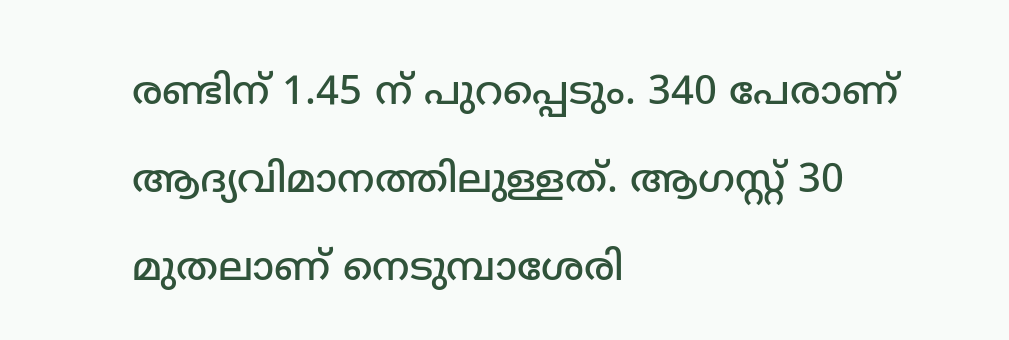രണ്ടിന് 1.45 ന് പുറപ്പെടും. 340 പേരാണ് ആദ്യവിമാനത്തിലുള്ളത്. ആഗസ്റ്റ് 30 മുതലാണ് നെടുമ്പാശേരി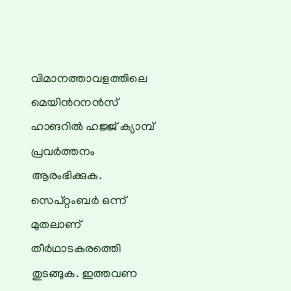വിമാനത്താവളത്തിലെ മെയിന്‍റനന്‍സ് ഹാങറില്‍ ഹജ്ജ് ക്യാമ്പ് പ്രവര്‍ത്തനം ആരംഭിക്കുക. സെപ്റ്റംബര്‍ ഒന്ന് മുതലാണ് തീര്‍ഥാടകരത്തെി തുടങ്ങുക. ഇത്തവണ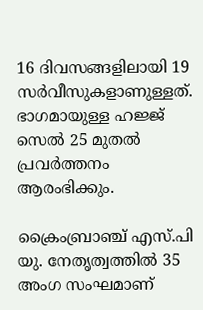16 ദിവസങ്ങളിലായി 19 സര്‍വീസുകളാണുള്ളത്. ഭാഗമായുള്ള ഹജ്ജ് സെല്‍ 25 മുതല്‍ പ്രവര്‍ത്തനം ആരംഭിക്കും.

ക്രൈംബ്രാഞ്ച് എസ്.പി യു. നേതൃത്വത്തില്‍ 35 അംഗ സംഘമാണ്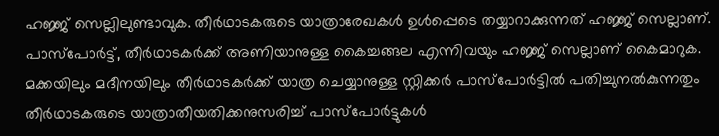ഹജ്ജ് സെല്ലിലുണ്ടാവുക. തീര്‍ഥാടകരുടെ യാത്രാരേഖകള്‍ ഉള്‍പ്പെടെ തയ്യാറാക്കുന്നത് ഹജ്ജ് സെല്ലാണ്. പാസ്പോര്‍ട്ട്, തീര്‍ഥാടകര്‍ക്ക് അണിയാനുള്ള കൈച്ചങ്ങല എന്നിവയും ഹജ്ജ് സെല്ലാണ് കൈമാറുക. മക്കയിലും മദീനയിലും തീര്‍ഥാടകര്‍ക്ക് യാത്ര ചെയ്യാനുള്ള സ്റ്റിക്കര്‍ പാസ്പോര്‍ട്ടില്‍ പതിച്ചുനല്‍കുന്നതും തീര്‍ഥാടകരുടെ യാത്രാതീയതിക്കനുസരിച്ച് പാസ്പോര്‍ട്ടുകള്‍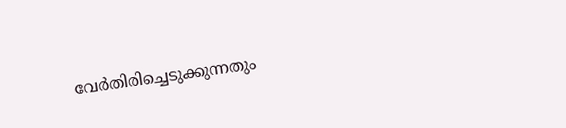വേര്‍തിരിച്ചെടുക്കുന്നതും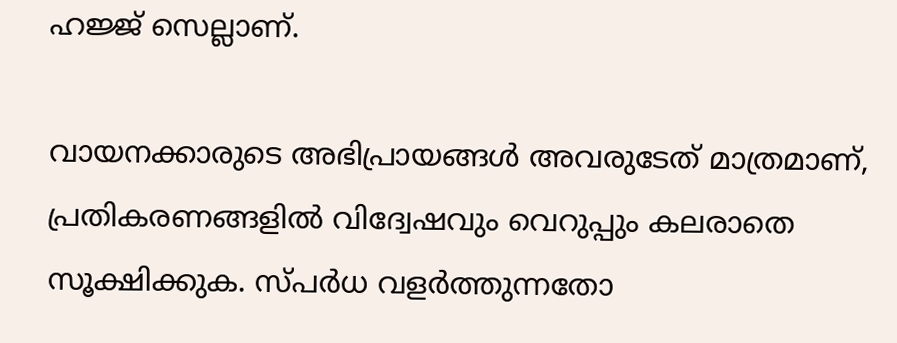ഹജ്ജ് സെല്ലാണ്.

വായനക്കാരുടെ അഭിപ്രായങ്ങള്‍ അവരുടേത് മാത്രമാണ്, പ്രതികരണങ്ങളിൽ വിദ്വേഷവും വെറുപ്പും കലരാതെ സൂക്ഷിക്കുക. സ്പർധ വളർത്തുന്നതോ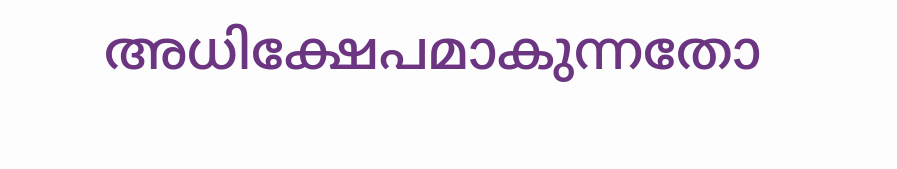അധിക്ഷേപമാകുന്നതോ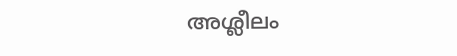അശ്ലീലം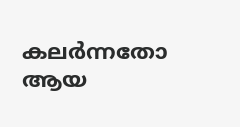കലർന്നതോ ആയ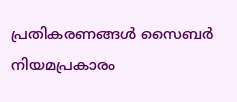പ്രതികരണങ്ങൾ സൈബർ നിയമപ്രകാരം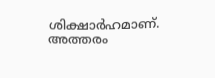ശിക്ഷാർഹമാണ്. അത്തരം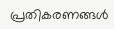പ്രതികരണങ്ങൾ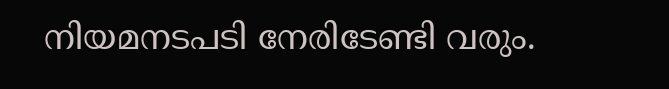നിയമനടപടി നേരിടേണ്ടി വരും.